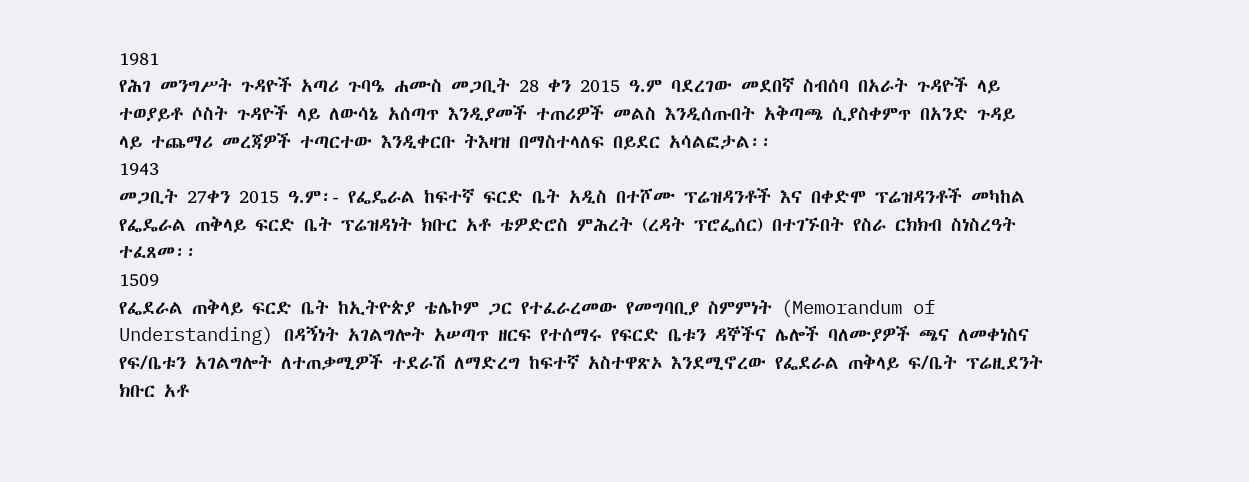1981
የሕገ መንግሥት ጉዳዮች አጣሪ ጉባዔ ሐሙስ መጋቢት 28 ቀን 2015 ዓ.ም ባደረገው መደበኛ ስብሰባ በአራት ጉዳዮች ላይ ተወያይቶ ሶስት ጉዳዮች ላይ ለውሳኔ አሰጣጥ እንዲያመች ተጠሪዎች መልስ እንዲሰጡበት አቅጣጫ ሲያስቀምጥ በአንድ ጉዳይ ላይ ተጨማሪ መረጃዎች ተጣርተው እንዲቀርቡ ትእዛዝ በማስተላለፍ በይደር አሳልፎታል፡፡
1943
መጋቢት 27ቀን 2015 ዓ.ም፡- የፌዴራል ከፍተኛ ፍርድ ቤት አዲስ በተሾሙ ፕሬዝዳንቶች እና በቀድሞ ፕሬዝዳንቶች መካከል የፌዴራል ጠቅላይ ፍርድ ቤት ፕሬዝዳነት ክቡር አቶ ቴዎድሮስ ምሕረት (ረዳት ፕሮፌሰር) በተገኙበት የስራ ርክክብ ስነስረዓት ተፈጸመ፡፡
1509
የፌደራል ጠቅላይ ፍርድ ቤት ከኢትዮጵያ ቴሌኮም ጋር የተፈራረመው የመግባቢያ ስምምነት (Memorandum of Understanding) በዳኝነት አገልግሎት አሠጣጥ ዘርፍ የተሰማሩ የፍርድ ቤቱን ዳኞችና ሌሎች ባለሙያዎች ጫና ለመቀነስና የፍ/ቤቱን አገልግሎት ለተጠቃሚዎች ተደራሽ ለማድረግ ከፍተኛ አስተዋጽኦ እንደሚኖረው የፌደራል ጠቅላይ ፍ/ቤት ፕሬዚደንት ክቡር አቶ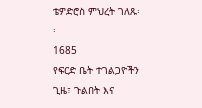ቴዎድሮስ ምህረት ገለጹ፡፡
1685
የፍርድ ቤት ተገልጋዮችን ጊዜ፣ ጉልበት እና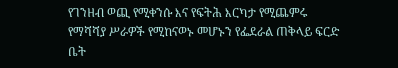የገንዘብ ወጪ የሚቀንሱ እና የፍትሕ እርካታ የሚጨምሩ የማሻሻያ ሥራዎች የሚከናወኑ መሆኑን የፌደራል ጠቅላይ ፍርድ ቤት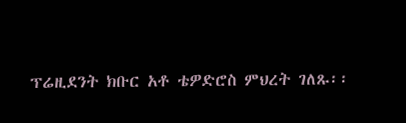ፕሬዚደንት ክቡር አቶ ቴዎድሮስ ምህረት ገለጹ፡፡